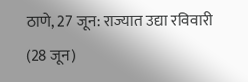ठाणे, 27 जून: राज्यात उद्या रविवारी (28 जून)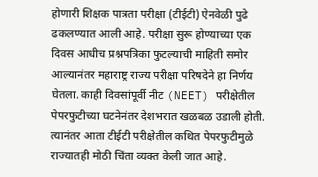होणारी शिक्षक पात्रता परीक्षा (टीईटी) ऐनवेळी पुढे ढकलण्यात आली आहे. परीक्षा सुरू होण्याच्या एक दिवस आधीच प्रश्नपत्रिका फुटल्याची माहिती समोर आल्यानंतर महाराष्ट्र राज्य परीक्षा परिषदेने हा निर्णय घेतला. काही दिवसांपूर्वी नीट (NEET) परीक्षेतील पेपरफुटीच्या घटनेनंतर देशभरात खळबळ उडाली होती. त्यानंतर आता टीईटी परीक्षेतील कथित पेपरफुटीमुळे राज्यातही मोठी चिंता व्यक्त केली जात आहे.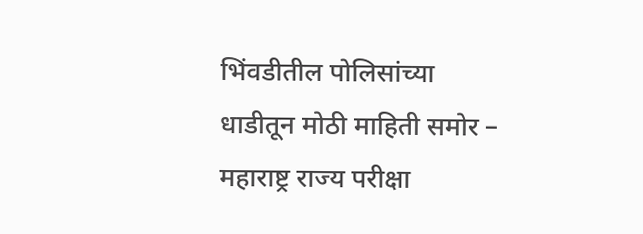भिंवडीतील पोलिसांच्या धाडीतून मोठी माहिती समोर –
महाराष्ट्र राज्य परीक्षा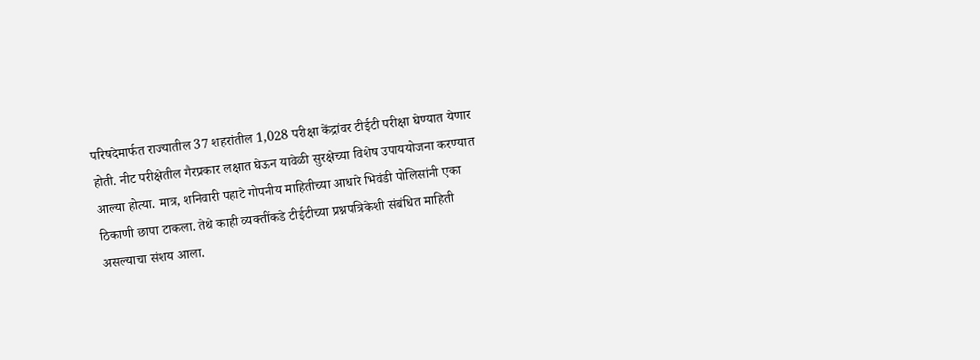परिषदेमार्फत राज्यातील 37 शहरांतील 1,028 परीक्षा केंद्रांवर टीईटी परीक्षा घेण्यात येणार होती. नीट परीक्षेतील गैरप्रकार लक्षात घेऊन यावेळी सुरक्षेच्या विशेष उपाययोजना करण्यात आल्या होत्या. मात्र, शनिवारी पहाटे गोपनीय माहितीच्या आधारे भिवंडी पोलिसांनी एका ठिकाणी छापा टाकला. तेथे काही व्यक्तींकडे टीईटीच्या प्रश्नपत्रिकेशी संबंधित माहिती असल्याचा संशय आला.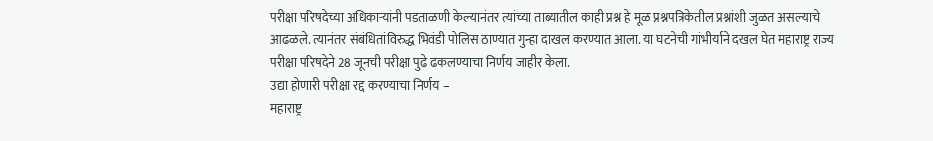परीक्षा परिषदेच्या अधिकाऱ्यांनी पडताळणी केल्यानंतर त्यांच्या ताब्यातील काही प्रश्न हे मूळ प्रश्नपत्रिकेतील प्रश्नांशी जुळत असल्याचे आढळले. त्यानंतर संबंधितांविरुद्ध भिवंडी पोलिस ठाण्यात गुन्हा दाखल करण्यात आला. या घटनेची गांभीर्याने दखल घेत महाराष्ट्र राज्य परीक्षा परिषदेने 28 जूनची परीक्षा पुढे ढकलण्याचा निर्णय जाहीर केला.
उद्या होणारी परीक्षा रद्द करण्याचा निर्णय –
महाराष्ट्र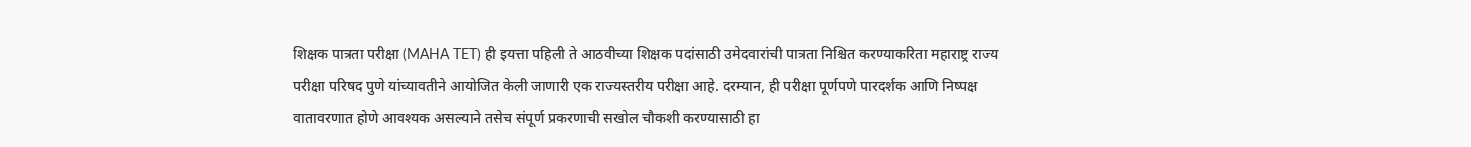शिक्षक पात्रता परीक्षा (MAHA TET) ही इयत्ता पहिली ते आठवीच्या शिक्षक पदांसाठी उमेदवारांची पात्रता निश्चित करण्याकरिता महाराष्ट्र राज्य परीक्षा परिषद पुणे यांच्यावतीने आयोजित केली जाणारी एक राज्यस्तरीय परीक्षा आहे. दरम्यान, ही परीक्षा पूर्णपणे पारदर्शक आणि निष्पक्ष वातावरणात होणे आवश्यक असल्याने तसेच संपूर्ण प्रकरणाची सखोल चौकशी करण्यासाठी हा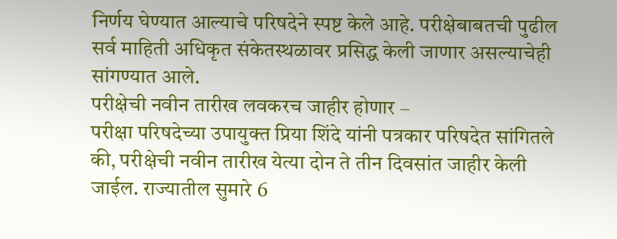निर्णय घेण्यात आल्याचे परिषदेने स्पष्ट केले आहे. परीक्षेबाबतची पुढील सर्व माहिती अधिकृत संकेतस्थळावर प्रसिद्ध केली जाणार असल्याचेही सांगण्यात आले.
परीक्षेची नवीन तारीख लवकरच जाहीर होणार –
परीक्षा परिषदेच्या उपायुक्त प्रिया शिंदे यांनी पत्रकार परिषदेत सांगितले की, परीक्षेची नवीन तारीख येत्या दोन ते तीन दिवसांत जाहीर केली जाईल. राज्यातील सुमारे 6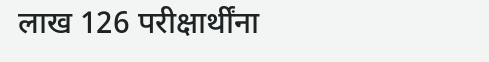लाख 126 परीक्षार्थींना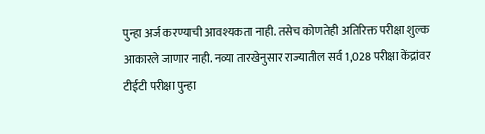पुन्हा अर्ज करण्याची आवश्यकता नाही. तसेच कोणतेही अतिरिक्त परीक्षा शुल्क आकारले जाणार नाही. नव्या तारखेनुसार राज्यातील सर्व 1,028 परीक्षा केंद्रांवर टीईटी परीक्षा पुन्हा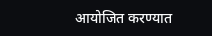आयोजित करण्यात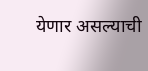येणार असल्याची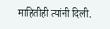माहितीही त्यांनी दिली.